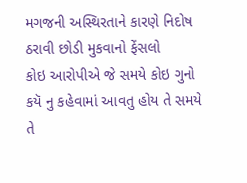મગજની અસ્થિરતાને કારણે નિદોષ ઠરાવી છોડી મુકવાનો ફેંસલો
કોઇ આરોપીએ જે સમયે કોઇ ગુનો કયૅ નુ કહેવામાં આવતુ હોય તે સમયે તે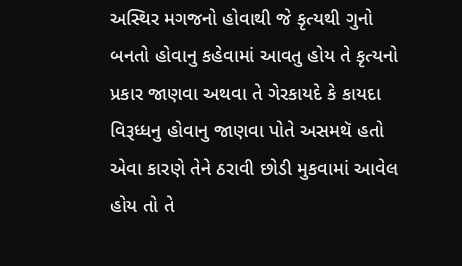અસ્થિર મગજનો હોવાથી જે કૃત્યથી ગુનો બનતો હોવાનુ કહેવામાં આવતુ હોય તે કૃત્યનો પ્રકાર જાણવા અથવા તે ગેરકાયદે કે કાયદા વિરૂધ્ધનુ હોવાનુ જાણવા પોતે અસમથૅ હતો એવા કારણે તેને ઠરાવી છોડી મુકવામાં આવેલ હોય તો તે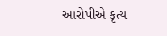આરોપીએ કૃત્ય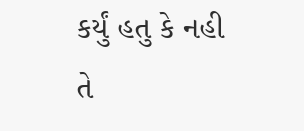કર્યું હતુ કે નહી તે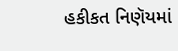હકીકત નિણૅયમાં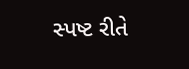સ્પષ્ટ રીતે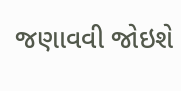જણાવવી જોઇશે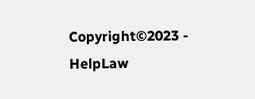Copyright©2023 - HelpLaw